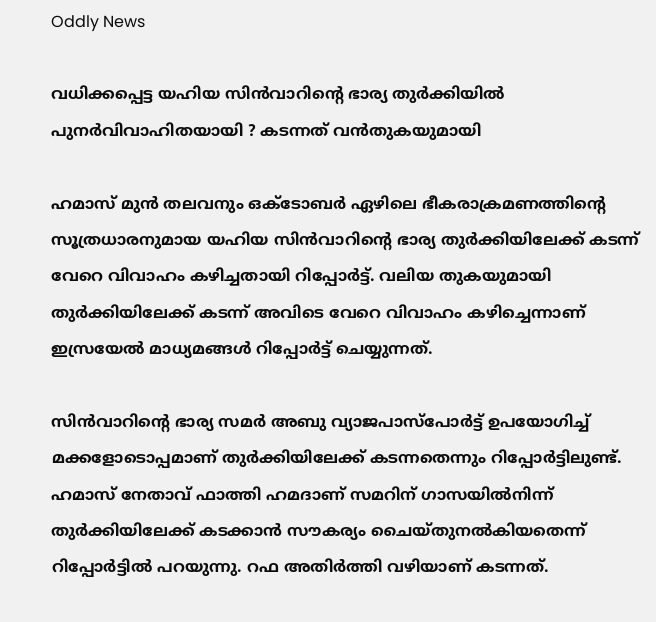Oddly News

വധിക്കപ്പെട്ട യഹിയ സിന്‍വാറിന്റെ ഭാര്യ തുര്‍ക്കിയില്‍ പുനര്‍വിവാഹിതയായി ? കടന്നത് വൻതുകയുമായി

ഹമാസ് മുന്‍ തലവനും ഒക്‌ടോബര്‍ ഏഴിലെ ഭീകരാക്രമണത്തിന്റെ സൂത്രധാരനുമായ യഹിയ സിന്‍വാറിന്റെ ഭാര്യ തുര്‍ക്കിയിലേക്ക് കടന്ന് വേറെ വിവാഹം കഴിച്ചതായി റിപ്പോര്‍ട്ട്. വലിയ തുകയുമായി തുര്‍ക്കിയിലേക്ക് കടന്ന് അവിടെ വേറെ വിവാഹം കഴിച്ചെന്നാണ് ഇസ്രയേല്‍ മാധ്യമങ്ങള്‍ റിപ്പോര്‍ട്ട് ചെയ്യുന്നത്.

സിന്‍വാറിന്റെ ഭാര്യ സമര്‍ അബു വ്യാജപാസ്‌പോര്‍ട്ട് ഉപയോഗിച്ച് മക്കളോടൊപ്പമാണ് തുര്‍ക്കിയിലേക്ക് കടന്നതെന്നും റിപ്പോര്‍ട്ടിലുണ്ട്. ഹമാസ് നേതാവ് ഫാത്തി ഹമദാണ് സമറിന് ഗാസയില്‍നിന്ന് തുര്‍ക്കിയിലേക്ക് കടക്കാന്‍ സൗകര്യം ചൈയ്തുനല്‍കിയതെന്ന് റിപ്പോര്‍ട്ടില്‍ പറയുന്നു. റഫ അതിര്‍ത്തി വഴിയാണ് കടന്നത്.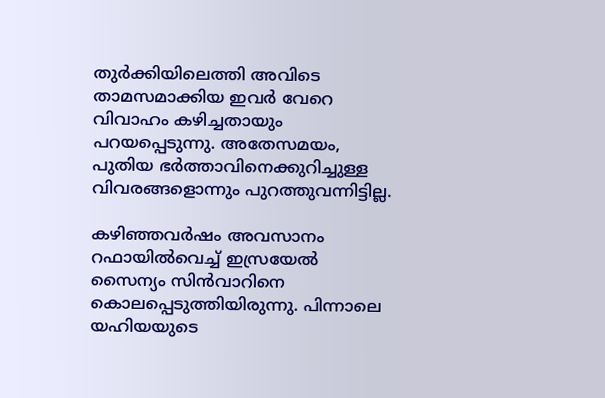തുര്‍ക്കിയിലെത്തി അവിടെ താമസമാക്കിയ ഇവര്‍ വേറെ വിവാഹം കഴിച്ചതായും പറയപ്പെടുന്നു. അതേസമയം, പുതിയ ഭര്‍ത്താവിനെക്കുറിച്ചുള്ള വിവരങ്ങളൊന്നും പുറത്തുവന്നിട്ടില്ല.

കഴിഞ്ഞവര്‍ഷം അവസാനം റഫായില്‍വെച്ച് ഇസ്രയേല്‍ സൈന്യം സിന്‍വാറിനെ കൊലപ്പെടുത്തിയിരുന്നു. പിന്നാലെ യഹിയയുടെ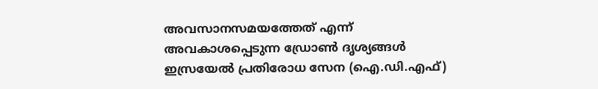അവസാനസമയത്തേത് എന്ന് അവകാശപ്പെടുന്ന ഡ്രോണ്‍ ദൃശ്യങ്ങള്‍ ഇസ്രയേല്‍ പ്രതിരോധ സേന (ഐ.ഡി.എഫ്)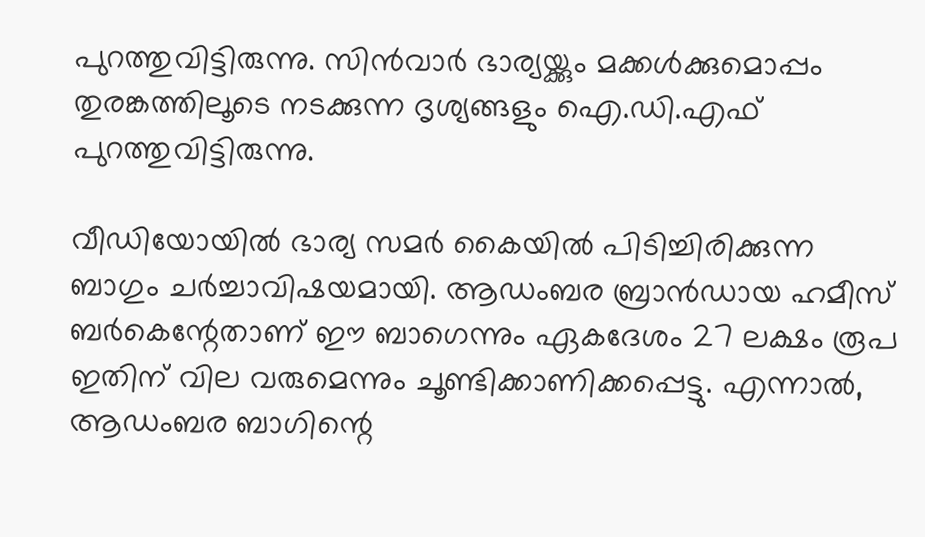പുറത്തുവിട്ടിരുന്നു. സിന്‍വാര്‍ ഭാര്യയ്ക്കും മക്കള്‍ക്കുമൊപ്പം തുരങ്കത്തിലൂടെ നടക്കുന്ന ദൃശ്യങ്ങളും ഐ.ഡി.എഫ് പുറത്തുവിട്ടിരുന്നു.

വീഡിയോയില്‍ ഭാര്യ സമര്‍ കൈയില്‍ പിടിച്ചിരിക്കുന്ന ബാഗും ചര്‍ച്ചാവിഷയമായി. ആഡംബര ബ്രാന്‍ഡായ ഹമീസ് ബര്‍കെന്റേതാണ് ഈ ബാഗെന്നും ഏകദേശം 27 ലക്ഷം രൂപ ഇതിന് വില വരുമെന്നും ചൂണ്ടിക്കാണിക്കപ്പെട്ടു. എന്നാല്‍, ആഡംബര ബാഗിന്റെ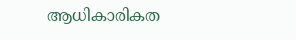ആധികാരികത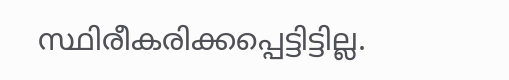സ്ഥിരീകരിക്കപ്പെട്ടിട്ടില്ല.